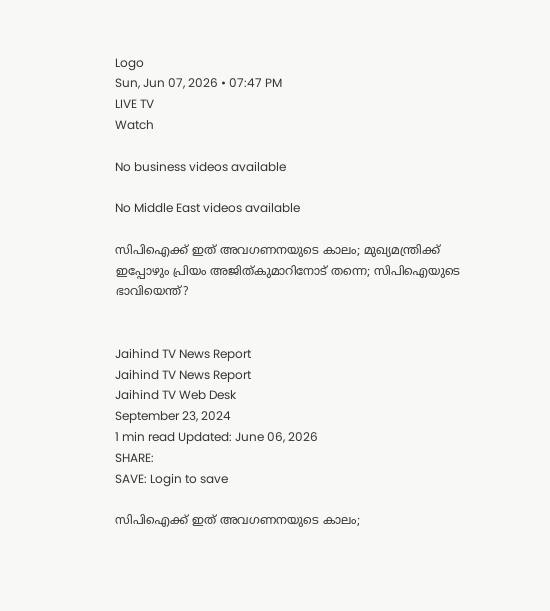Logo
Sun, Jun 07, 2026 • 07:47 PM
LIVE TV
Watch

No business videos available

No Middle East videos available

സിപിഐക്ക് ഇത് അവഗണനയുടെ കാലം; മുഖ്യമന്ത്രിക്ക് ഇപ്പോഴും പ്രിയം അജിത്കുമാറിനോട് തന്നെ; സിപിഐയുടെ ഭാവിയെന്ത്?


Jaihind TV News Report
Jaihind TV News Report
Jaihind TV Web Desk
September 23, 2024
1 min read Updated: June 06, 2026
SHARE:
SAVE: Login to save

സിപിഐക്ക് ഇത് അവഗണനയുടെ കാലം;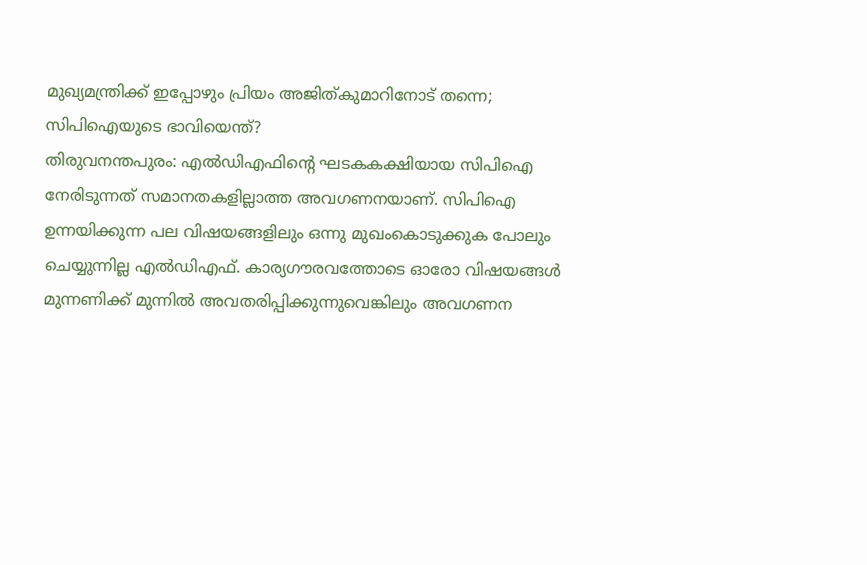മുഖ്യമന്ത്രിക്ക് ഇപ്പോഴും പ്രിയം അജിത്കുമാറിനോട് തന്നെ; സിപിഐയുടെ ഭാവിയെന്ത്?
തിരുവനന്തപുരം: എല്‍ഡിഎഫിന്റെ ഘടകകക്ഷിയായ സിപിഐ നേരിടുന്നത് സമാനതകളില്ലാത്ത അവഗണനയാണ്. സിപിഐ ഉന്നയിക്കുന്ന പല വിഷയങ്ങളിലും ഒന്നു മുഖംകൊടുക്കുക പോലും ചെയ്യുന്നില്ല എല്‍ഡിഎഫ്. കാര്യഗൗരവത്തോടെ ഓരോ വിഷയങ്ങള്‍ മുന്നണിക്ക് മുന്നില്‍ അവതരിപ്പിക്കുന്നുവെങ്കിലും അവഗണന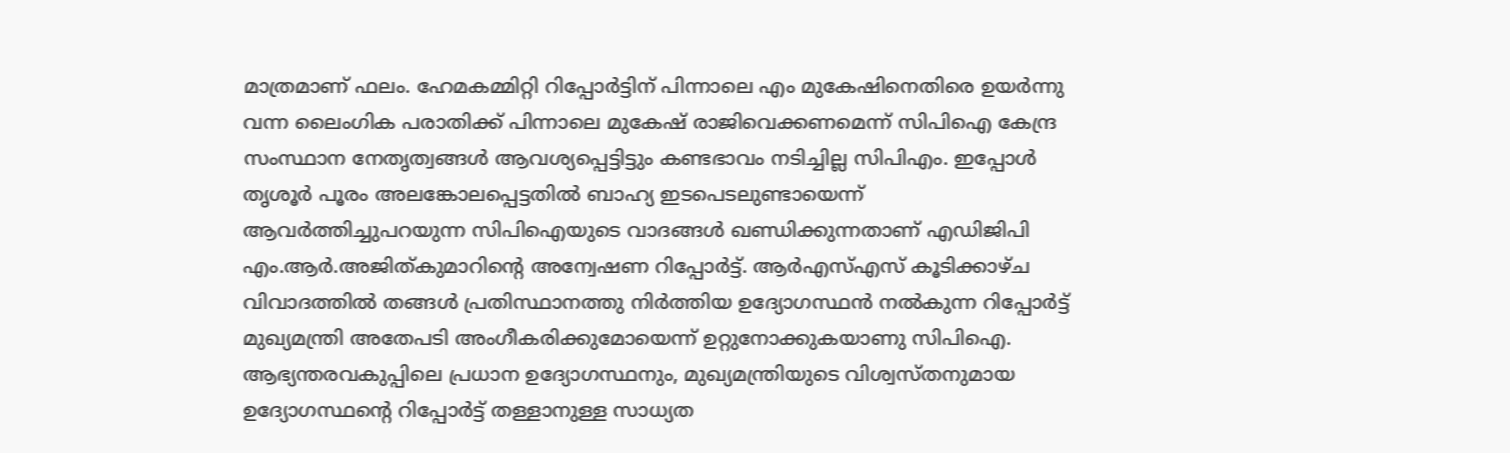മാത്രമാണ് ഫലം. ഹേമകമ്മിറ്റി റിപ്പോര്‍ട്ടിന് പിന്നാലെ എം മുകേഷിനെതിരെ ഉയര്‍ന്നു വന്ന ലൈംഗിക പരാതിക്ക് പിന്നാലെ മുകേഷ് രാജിവെക്കണമെന്ന് സിപിഐ കേന്ദ്ര സംസ്ഥാന നേതൃത്വങ്ങള്‍ ആവശ്യപ്പെട്ടിട്ടും കണ്ടഭാവം നടിച്ചില്ല സിപിഎം. ഇപ്പോള്‍ തൃശൂര്‍ പൂരം അലങ്കോലപ്പെട്ടതില്‍ ബാഹ്യ ഇടപെടലുണ്ടായെന്ന് ആവര്‍ത്തിച്ചുപറയുന്ന സിപിഐയുടെ വാദങ്ങള്‍ ഖണ്ഡിക്കുന്നതാണ് എഡിജിപി എം.ആര്‍.അജിത്കുമാറിന്റെ അന്വേഷണ റിപ്പോര്‍ട്ട്. ആര്‍എസ്എസ് കൂടിക്കാഴ്ച വിവാദത്തില്‍ തങ്ങള്‍ പ്രതിസ്ഥാനത്തു നിര്‍ത്തിയ ഉദ്യോഗസ്ഥന്‍ നല്‍കുന്ന റിപ്പോര്‍ട്ട് മുഖ്യമന്ത്രി അതേപടി അംഗീകരിക്കുമോയെന്ന് ഉറ്റുനോക്കുകയാണു സിപിഐ. ആഭ്യന്തരവകുപ്പിലെ പ്രധാന ഉദ്യോഗസ്ഥനും, മുഖ്യമന്ത്രിയുടെ വിശ്വസ്തനുമായ ഉദ്യോഗസ്ഥന്റെ റിപ്പോര്‍ട്ട് തള്ളാനുള്ള സാധ്യത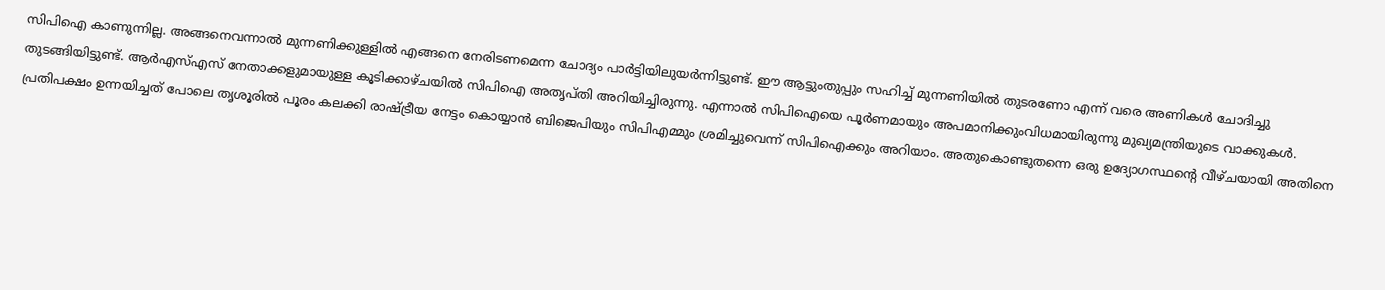സിപിഐ കാണുന്നില്ല. അങ്ങനെവന്നാല്‍ മുന്നണിക്കുള്ളില്‍ എങ്ങനെ നേരിടണമെന്ന ചോദ്യം പാര്‍ട്ടിയിലുയര്‍ന്നിട്ടുണ്ട്. ഈ ആട്ടുംതുപ്പും സഹിച്ച് മുന്നണിയില്‍ തുടരണോ എന്ന് വരെ അണികള്‍ ചോദിച്ചു തുടങ്ങിയിട്ടുണ്ട്. ആര്‍എസ്എസ് നേതാക്കളുമായുള്ള കൂടിക്കാഴ്ചയില്‍ സിപിഐ അതൃപ്തി അറിയിച്ചിരുന്നു. എന്നാല്‍ സിപിഐയെ പൂര്‍ണമായും അപമാനിക്കുംവിധമായിരുന്നു മുഖ്യമന്ത്രിയുടെ വാക്കുകള്‍. പ്രതിപക്ഷം ഉന്നയിച്ചത് പോലെ തൃശൂരില്‍ പൂരം കലക്കി രാഷ്ട്രീയ നേട്ടം കൊയ്യാന്‍ ബിജെപിയും സിപിഎമ്മും ശ്രമിച്ചുവെന്ന് സിപിഐക്കും അറിയാം. അതുകൊണ്ടുതന്നെ ഒരു ഉദ്യോഗസ്ഥന്റെ വീഴ്ചയായി അതിനെ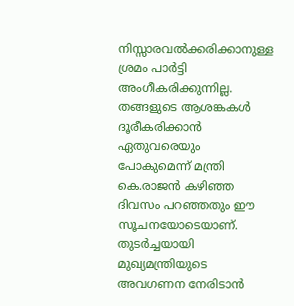നിസ്സാരവല്‍ക്കരിക്കാനുള്ള ശ്രമം പാര്‍ട്ടി അംഗീകരിക്കുന്നില്ല. തങ്ങളുടെ ആശങ്കകള്‍ ദൂരീകരിക്കാന്‍ ഏതുവരെയും പോകുമെന്ന് മന്ത്രി കെ.രാജന്‍ കഴിഞ്ഞ ദിവസം പറഞ്ഞതും ഈ സൂചനയോടെയാണ്. തുടര്‍ച്ചയായി മുഖ്യമന്ത്രിയുടെ അവഗണന നേരിടാന്‍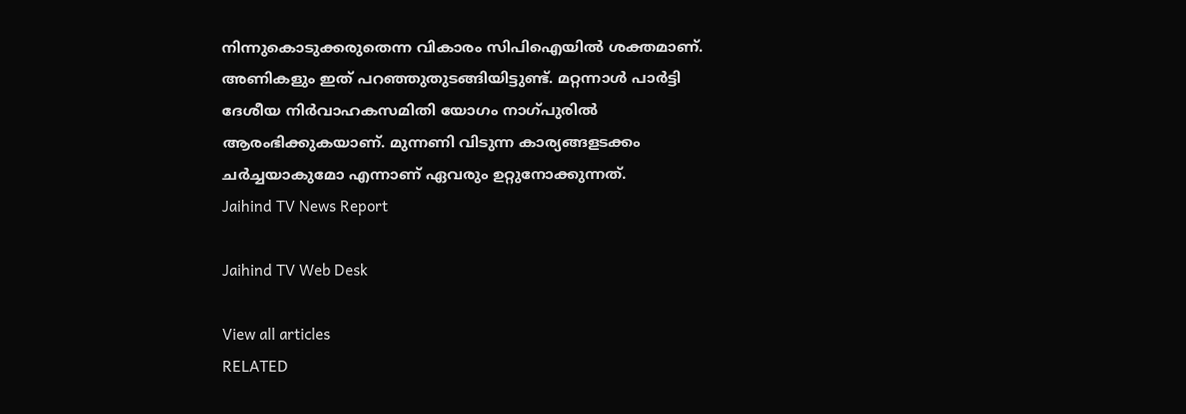നിന്നുകൊടുക്കരുതെന്ന വികാരം സിപിഐയില്‍ ശക്തമാണ്. അണികളും ഇത് പറഞ്ഞുതുടങ്ങിയിട്ടുണ്ട്. മറ്റന്നാള്‍ പാര്‍ട്ടി ദേശീയ നിര്‍വാഹകസമിതി യോഗം നാഗ്പുരില്‍ ആരംഭിക്കുകയാണ്. മുന്നണി വിടുന്ന കാര്യങ്ങളടക്കം ചര്‍ച്ചയാകുമോ എന്നാണ് ഏവരും ഉറ്റുനോക്കുന്നത്.
Jaihind TV News Report

Jaihind TV Web Desk

View all articles
RELATED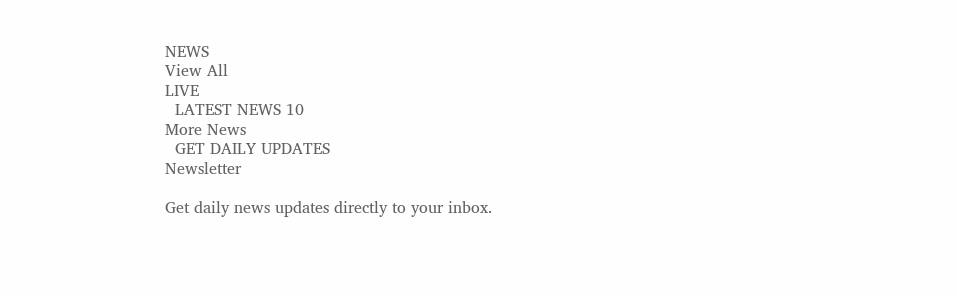NEWS
View All
LIVE
  LATEST NEWS 10
More News
  GET DAILY UPDATES
Newsletter

Get daily news updates directly to your inbox.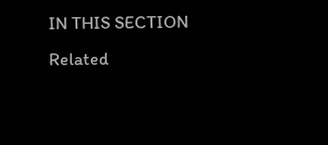IN THIS SECTION
Related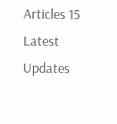Articles 15
Latest Updates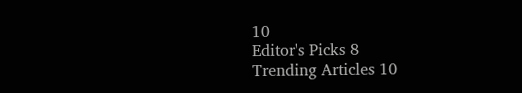10
Editor's Picks 8
Trending Articles 10